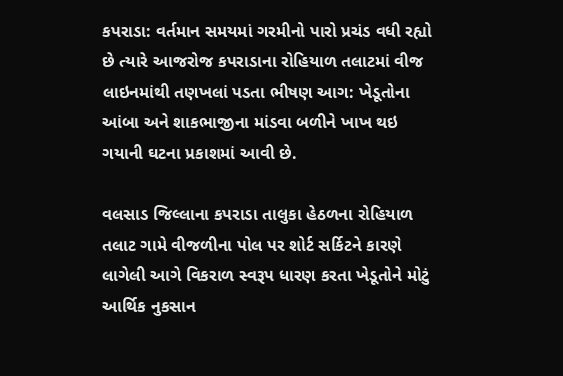કપરાડા: વર્તમાન સમયમાં ગરમીનો પારો પ્રચંડ વધી રહ્યો છે ત્યારે આજરોજ કપરાડાના રોહિયાળ તલાટમાં વીજ લાઇનમાંથી તણખલાં પડતા ભીષણ આગ: ખેડૂતોના આંબા અને શાકભાજીના માંડવા બળીને ખાખ થઇ ગયાની ઘટના પ્રકાશમાં આવી છે.

વલસાડ જિલ્લાના કપરાડા તાલુકા હેઠળના રોહિયાળ તલાટ ગામે વીજળીના પોલ પર શોર્ટ સર્કિટને કારણે લાગેલી આગે વિકરાળ સ્વરૂપ ધારણ કરતા ખેડૂતોને મોટું આર્થિક નુકસાન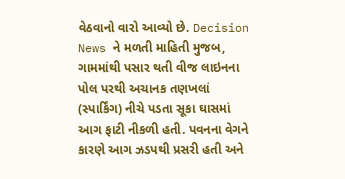વેઠવાનો વારો આવ્યો છે. Decision News ને મળતી માહિતી મુજબ, ગામમાંથી પસાર થતી વીજ લાઇનના પોલ પરથી અચાનક તણખલાં (સ્પાર્કિંગ) નીચે પડતા સૂકા ઘાસમાં આગ ફાટી નીકળી હતી. પવનના વેગને કારણે આગ ઝડપથી પ્રસરી હતી અને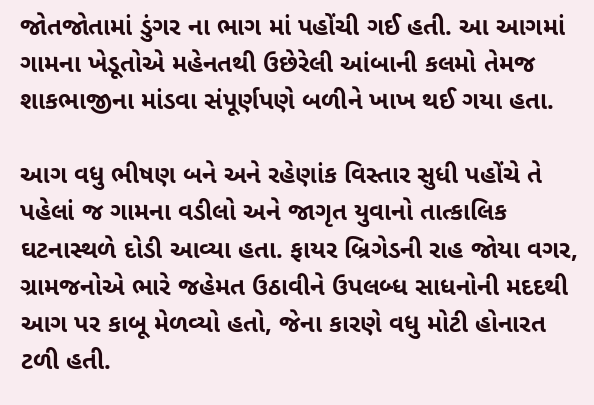જોતજોતામાં ડુંગર ના ભાગ માં પહોંચી ગઈ હતી. આ આગમાં ગામના ખેડૂતોએ મહેનતથી ઉછેરેલી આંબાની કલમો તેમજ શાકભાજીના માંડવા સંપૂર્ણપણે બળીને ખાખ થઈ ગયા હતા.

આગ વધુ ભીષણ બને અને રહેણાંક વિસ્તાર સુધી પહોંચે તે પહેલાં જ ગામના વડીલો અને જાગૃત યુવાનો તાત્કાલિક ઘટનાસ્થળે દોડી આવ્યા હતા. ફાયર બ્રિગેડની રાહ જોયા વગર, ગ્રામજનોએ ભારે જહેમત ઉઠાવીને ઉપલબ્ધ સાધનોની મદદથી આગ પર કાબૂ મેળવ્યો હતો, જેના કારણે વધુ મોટી હોનારત ટળી હતી.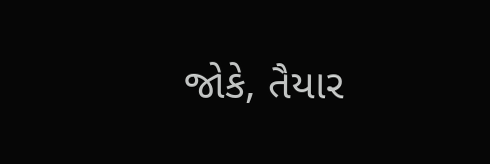જોકે, તૈયાર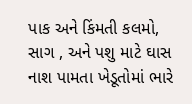પાક અને કિંમતી કલમો, સાગ , અને પશુ માટે ઘાસ નાશ પામતા ખેડૂતોમાં ભારે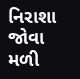નિરાશા જોવા મળી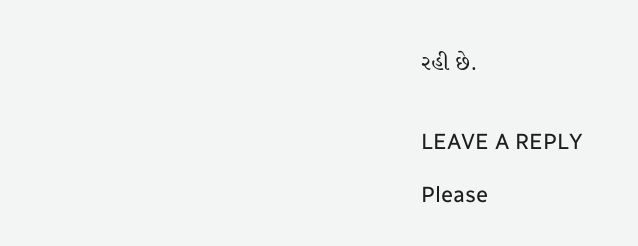રહી છે.


LEAVE A REPLY

Please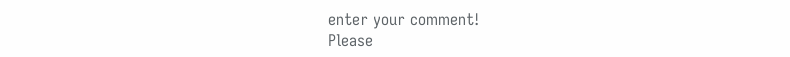enter your comment!
Please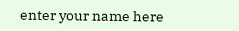enter your name here